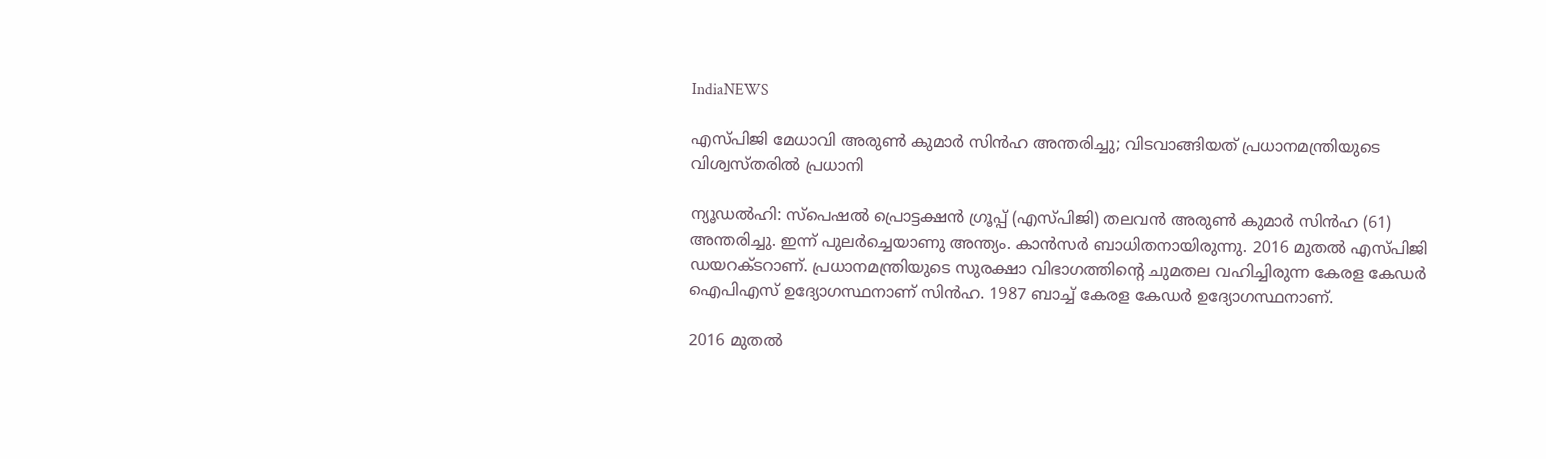IndiaNEWS

എസ്പിജി മേധാവി അരുണ്‍ കുമാര്‍ സിന്‍ഹ അന്തരിച്ചു; വിടവാങ്ങിയത് പ്രധാനമന്ത്രിയുടെ വിശ്വസ്തരില്‍ പ്രധാനി

ന്യൂഡല്‍ഹി: സ്‌പെഷല്‍ പ്രൊട്ടക്ഷന്‍ ഗ്രൂപ്പ് (എസ്പിജി) തലവന്‍ അരുണ്‍ കുമാര്‍ സിന്‍ഹ (61) അന്തരിച്ചു. ഇന്ന് പുലര്‍ച്ചെയാണു അന്ത്യം. കാന്‍സര്‍ ബാധിതനായിരുന്നു. 2016 മുതല്‍ എസ്പിജി ഡയറക്ടറാണ്. പ്രധാനമന്ത്രിയുടെ സുരക്ഷാ വിഭാഗത്തിന്റെ ചുമതല വഹിച്ചിരുന്ന കേരള കേഡര്‍ ഐപിഎസ് ഉദ്യോഗസ്ഥനാണ് സിന്‍ഹ. 1987 ബാച്ച് കേരള കേഡര്‍ ഉദ്യോഗസ്ഥനാണ്.

2016 മുതല്‍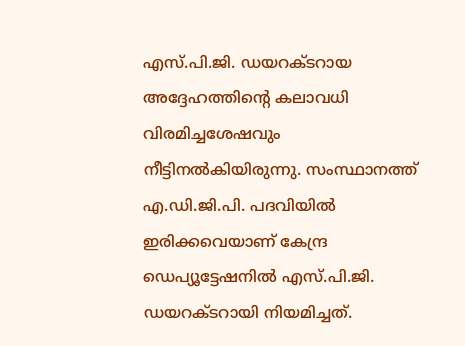എസ്.പി.ജി. ഡയറക്ടറായ അദ്ദേഹത്തിന്റെ കലാവധി വിരമിച്ചശേഷവും നീട്ടിനല്‍കിയിരുന്നു. സംസ്ഥാനത്ത് എ.ഡി.ജി.പി. പദവിയില്‍ ഇരിക്കവെയാണ് കേന്ദ്ര ഡെപ്യൂട്ടേഷനില്‍ എസ്.പി.ജി. ഡയറക്ടറായി നിയമിച്ചത്.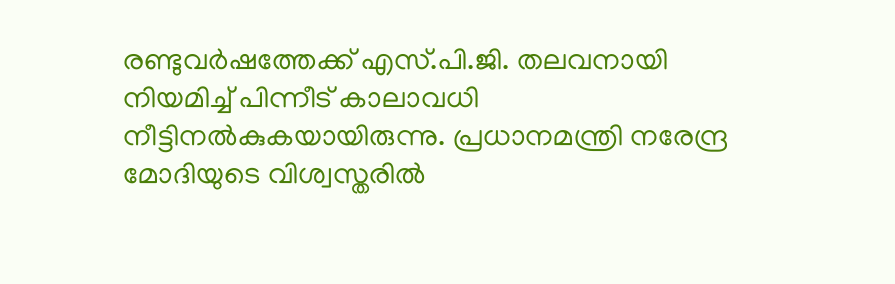രണ്ടുവര്‍ഷത്തേക്ക് എസ്.പി.ജി. തലവനായി നിയമിച്ച് പിന്നീട് കാലാവധി നീട്ടിനല്‍കുകയായിരുന്നു. പ്രധാനമന്ത്രി നരേന്ദ്ര മോദിയുടെ വിശ്വസ്തരില്‍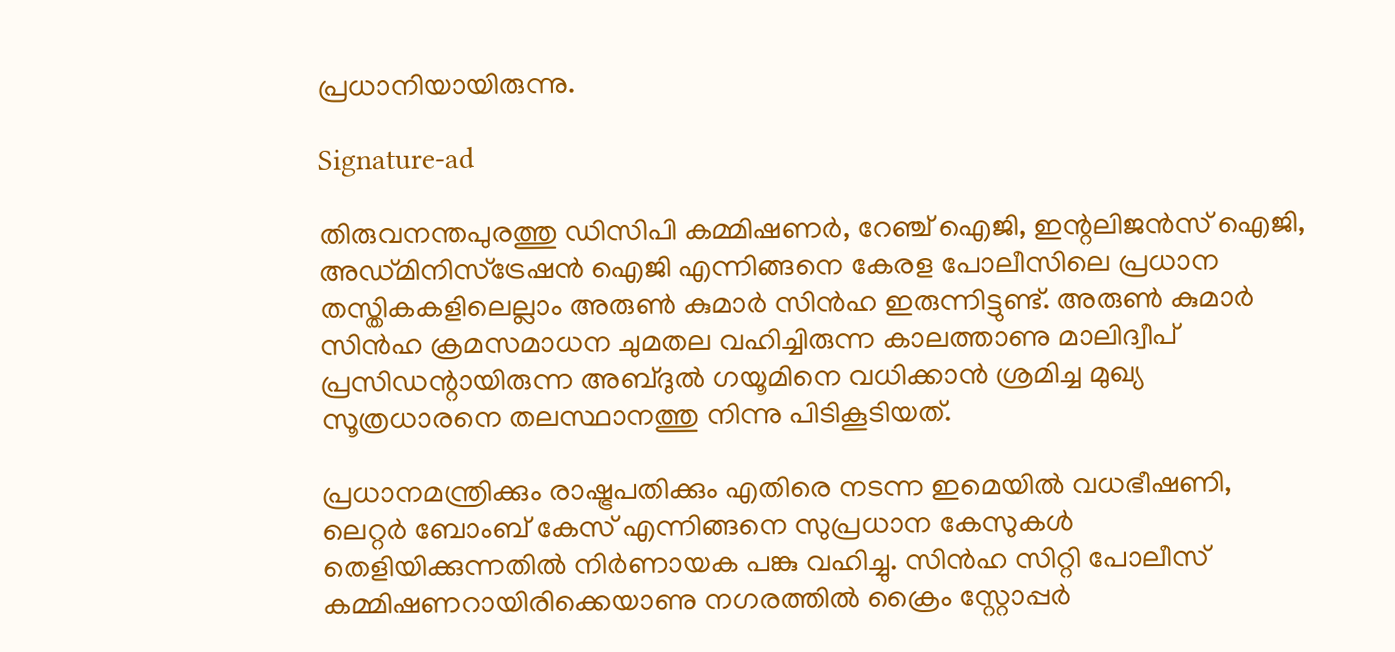പ്രധാനിയായിരുന്നു.

Signature-ad

തിരുവനന്തപുരത്തു ഡിസിപി കമ്മിഷണര്‍, റേഞ്ച് ഐജി, ഇന്റലിജന്‍സ് ഐജി, അഡ്മിനിസ്‌ട്രേഷന്‍ ഐജി എന്നിങ്ങനെ കേരള പോലീസിലെ പ്രധാന തസ്തികകളിലെല്ലാം അരുണ്‍ കുമാര്‍ സിന്‍ഹ ഇരുന്നിട്ടുണ്ട്. അരുണ്‍ കുമാര്‍ സിന്‍ഹ ക്രമസമാധന ചുമതല വഹിച്ചിരുന്ന കാലത്താണു മാലിദ്വീപ് പ്രസിഡന്റായിരുന്ന അബ്ദുല്‍ ഗയൂമിനെ വധിക്കാന്‍ ശ്രമിച്ച മുഖ്യ സൂത്രധാരനെ തലസ്ഥാനത്തു നിന്നു പിടികൂടിയത്.

പ്രധാനമന്ത്രിക്കും രാഷ്ട്രപതിക്കും എതിരെ നടന്ന ഇമെയില്‍ വധഭീഷണി, ലെറ്റര്‍ ബോംബ് കേസ് എന്നിങ്ങനെ സുപ്രധാന കേസുകള്‍ തെളിയിക്കുന്നതില്‍ നിര്‍ണായക പങ്കു വഹിച്ചു. സിന്‍ഹ സിറ്റി പോലീസ് കമ്മിഷണറായിരിക്കെയാണു നഗരത്തില്‍ ക്രൈം സ്റ്റോപ്പര്‍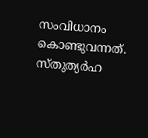സംവിധാനം കൊണ്ടുവന്നത്. സ്തുത്യര്‍ഹ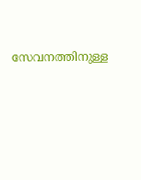സേവനത്തിനുള്ള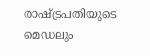രാഷ്ട്രപതിയുടെ മെഡലും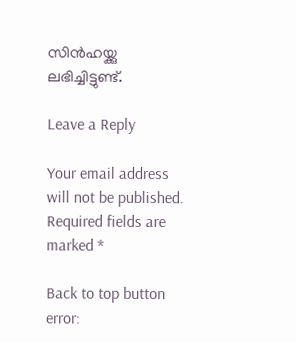സിന്‍ഹയ്ക്കു ലഭിച്ചിട്ടുണ്ട്.

Leave a Reply

Your email address will not be published. Required fields are marked *

Back to top button
error: